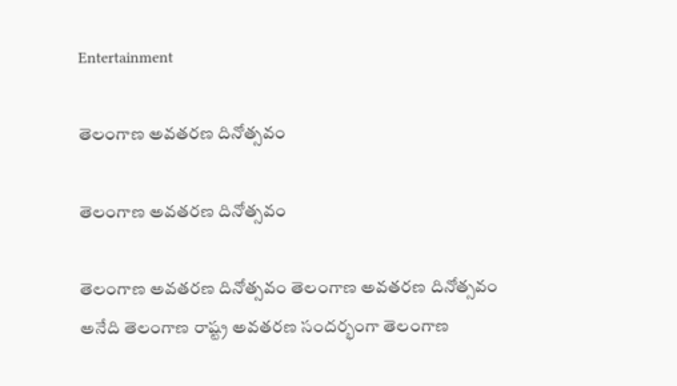Entertainment

తెలంగాణ అవతరణ దినోత్సవం

తెలంగాణ అవతరణ దినోత్సవం

తెలంగాణ అవతరణ దినోత్సవం తెలంగాణ అవతరణ దినోత్సవం అనేది తెలంగాణ రాష్ట్ర అవతరణ సందర్భంగా తెలంగాణ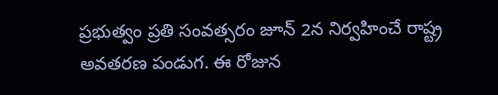ప్రభుత్వం ప్రతి సంవత్సరం జూన్ 2న నిర్వహించే రాష్ట్ర అవతరణ పండుగ. ఈ రోజున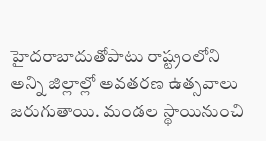హైదరాబాదుతోపాటు రాష్ట్రంలోని అన్ని జిల్లాల్లో అవతరణ ఉత్సవాలు జరుగుతాయి. మండల స్థాయినుంచి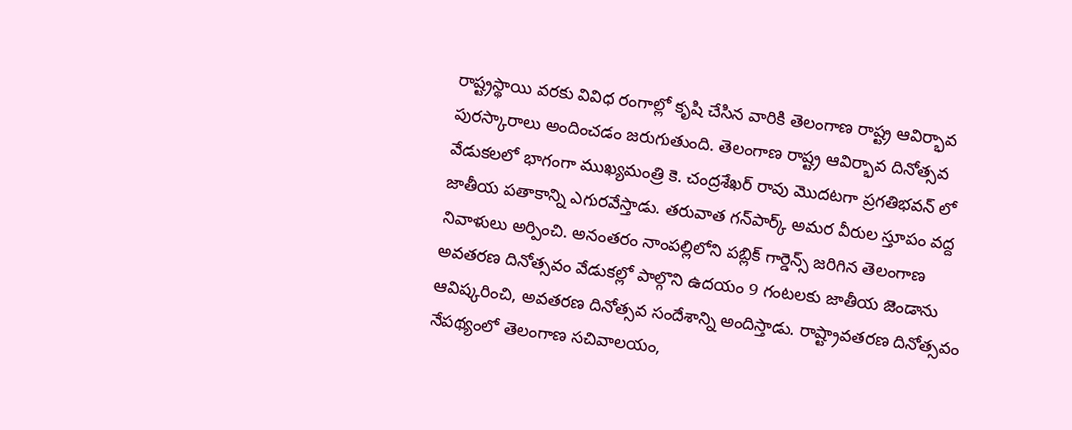రాష్ట్రస్థాయి వరకు వివిధ రంగాల్లో కృషి చేసిన వారికి తెలంగాణ రాష్ట్ర ఆవిర్భావ పురస్కారాలు అందించడం జరుగుతుంది. తెలంగాణ రాష్ట్ర ఆవిర్భావ దినోత్సవ వేడుకలలో భాగంగా ముఖ్యమంత్రి కె. చంద్రశేఖర్ రావు మొదటగా ప్రగతిభవన్ లో జాతీయ పతాకాన్ని ఎగురవేస్తాడు. తరువాత గన్‌పార్క్ అమర వీరుల స్తూపం వద్ద నివాళులు అర్పించి. అనంతరం నాంపల్లిలోని పబ్లిక్ గార్డెన్స్ జరిగిన తెలంగాణ అవతరణ దినోత్సవం వేడుకల్లో పాల్గొని ఉదయం 9 గంటలకు జాతీయ జెండాను ఆవిష్కరించి, అవతరణ దినోత్సవ సందేశాన్ని అందిస్తాడు. రాష్ట్రావతరణ దినోత్సవం నేపథ్యంలో తెలంగాణ సచివాలయం,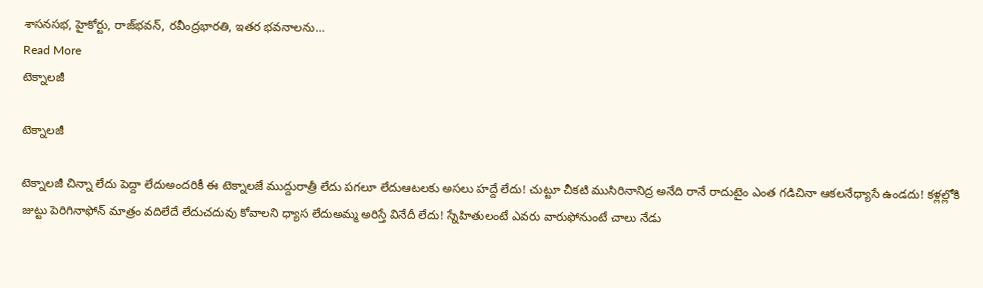శాసనసభ, హైకోర్టు, రాజ్‌భవన్‌, రవీంద్రభారతి, ఇతర భవనాలను…
Read More
టెక్నాలజీ

టెక్నాలజీ

టెక్నాలజీ చిన్నా లేదు పెద్దా లేదుఅందరికీ ఈ టెక్నాలజే ముద్దురాత్రీ లేదు పగలూ లేదుఆటలకు అసలు హద్దే లేదు! చుట్టూ చీకటి ముసిరినానిద్ర అనేది రానే రాదుటైం ఎంత గడిచినా ఆకలనేధ్యాసే ఉండదు! కళ్లల్లోకి జుట్టు పెరిగినాఫోన్ మాత్రం వదిలేదే లేదుచదువు కోవాలని ధ్యాస లేదుఅమ్మ అరిస్తే వినేదీ లేదు! స్నేహితులంటే ఎవరు వారుఫోనుంటే చాలు నేడు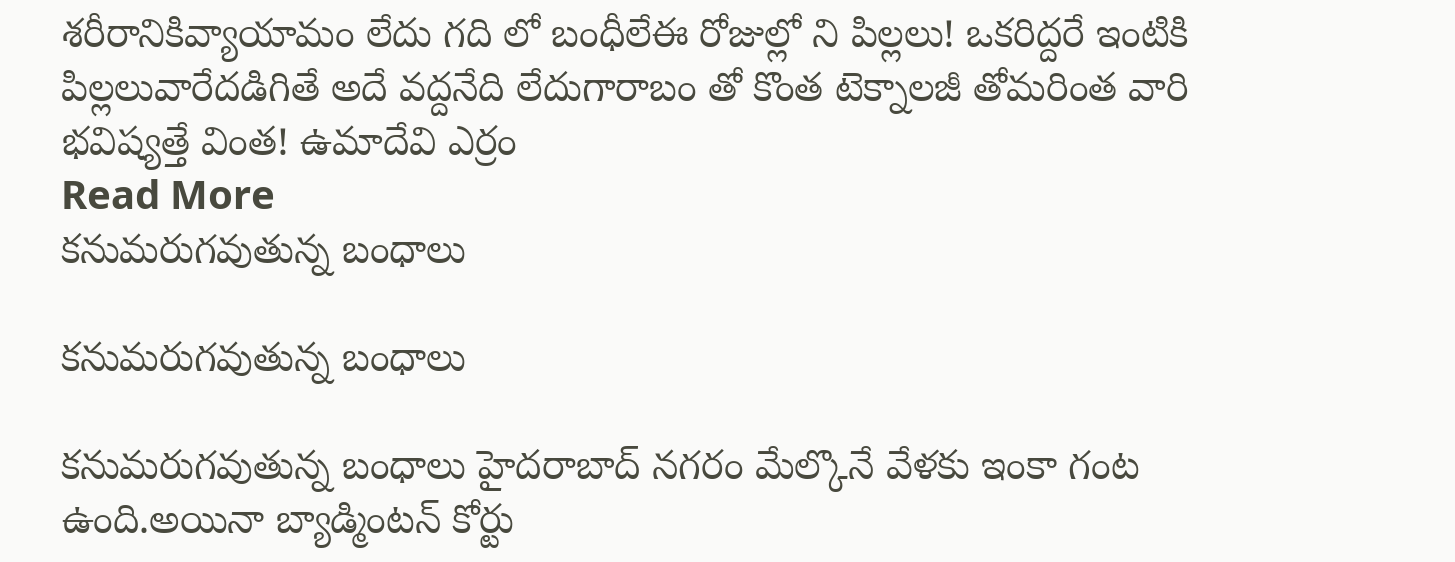శరీరానికివ్యాయామం లేదు గది లో బంధీలేఈ రోజుల్లో ని పిల్లలు! ఒకరిద్దరే ఇంటికి పిల్లలువారేదడిగితే అదే వద్దనేది లేదుగారాబం తో కొంత టెక్నాలజీ తోమరింత వారి భవిష్యత్తే వింత! ఉమాదేవి ఎర్రం
Read More
కనుమరుగవుతున్న బంధాలు

కనుమరుగవుతున్న బంధాలు

కనుమరుగవుతున్న బంధాలు హైదరాబాద్ నగరం మేల్కొనే వేళకు ఇంకా గంట ఉంది.అయినా బ్యాడ్మింటన్ కోర్టు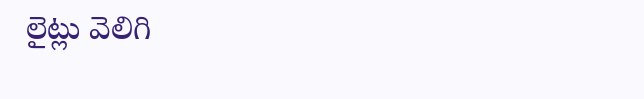లైట్లు వెలిగి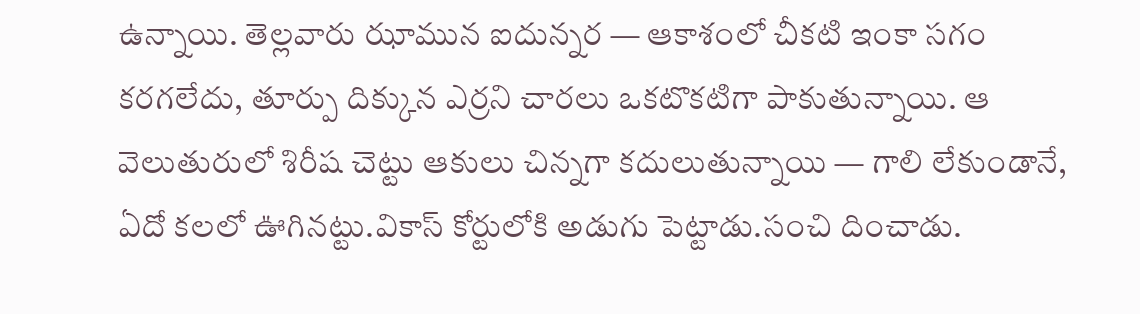ఉన్నాయి. తెల్లవారు ఝామున ఐదున్నర — ఆకాశంలో చీకటి ఇంకా సగం కరగలేదు, తూర్పు దిక్కున ఎర్రని చారలు ఒకటొకటిగా పాకుతున్నాయి. ఆ వెలుతురులో శిరీష చెట్టు ఆకులు చిన్నగా కదులుతున్నాయి — గాలి లేకుండానే, ఏదో కలలో ఊగినట్టు.వికాస్ కోర్టులోకి అడుగు పెట్టాడు.సంచి దించాడు.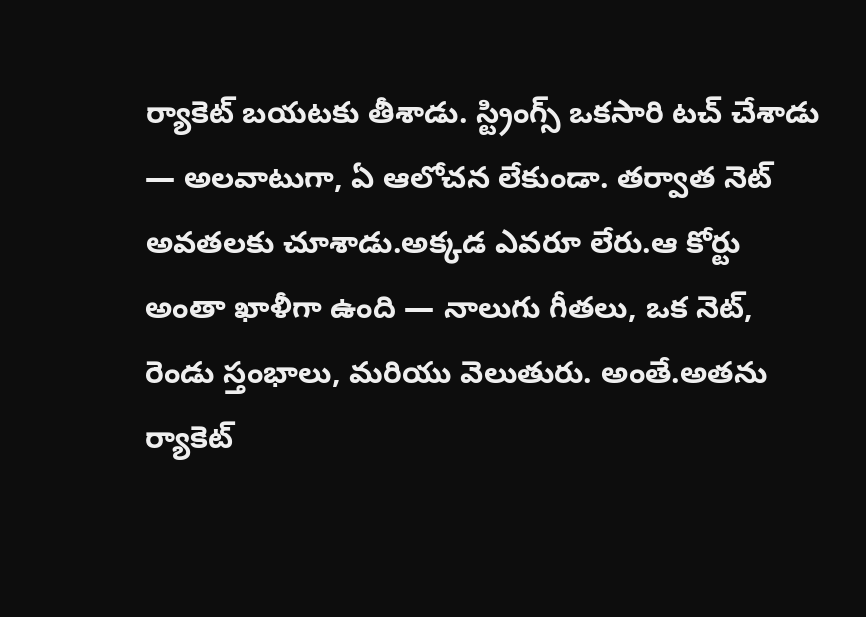ర్యాకెట్ బయటకు తీశాడు. స్ట్రింగ్స్ ఒకసారి టచ్ చేశాడు — అలవాటుగా, ఏ ఆలోచన లేకుండా. తర్వాత నెట్ అవతలకు చూశాడు.అక్కడ ఎవరూ లేరు.ఆ కోర్టు అంతా ఖాళీగా ఉంది — నాలుగు గీతలు, ఒక నెట్, రెండు స్తంభాలు, మరియు వెలుతురు. అంతే.అతను ర్యాకెట్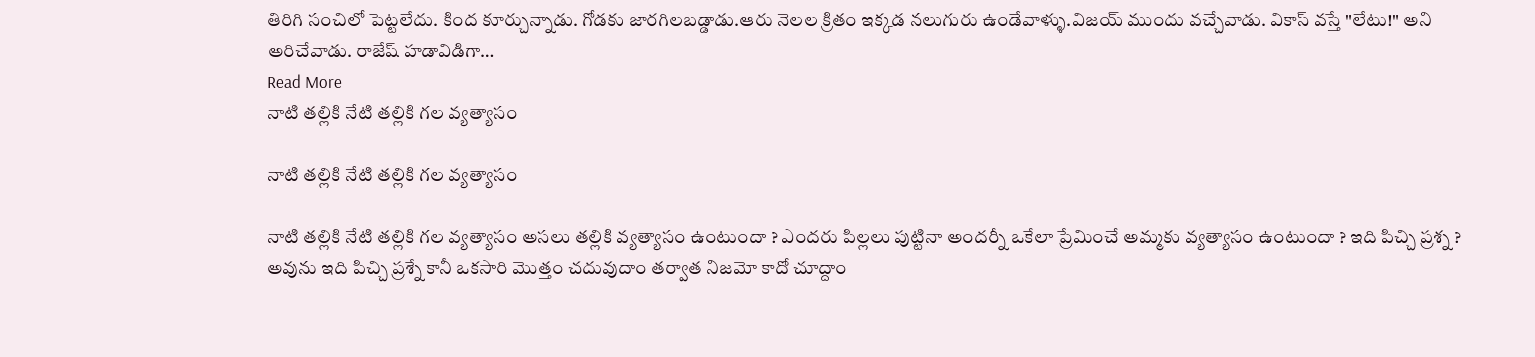తిరిగి సంచిలో పెట్టలేదు. కింద కూర్చున్నాడు. గోడకు జారగిలబడ్డాడు.ఆరు నెలల క్రితం ఇక్కడ నలుగురు ఉండేవాళ్ళు.విజయ్ ముందు వచ్చేవాడు. వికాస్ వస్తే "లేటు!" అని అరిచేవాడు. రాజేష్ హడావిడిగా…
Read More
నాటి తల్లికి నేటి తల్లికి గల వ్యత్యాసం

నాటి తల్లికి నేటి తల్లికి గల వ్యత్యాసం

నాటి తల్లికి నేటి తల్లికి గల వ్యత్యాసం అసలు తల్లికి వ్యత్యాసం ఉంటుందా ? ఎందరు పిల్లలు పుట్టినా అందర్నీ ఒకేలా ప్రేమించే అమ్మకు వ్యత్యాసం ఉంటుందా ? ఇది పిచ్చి ప్రశ్న ? అవును ఇది పిచ్చి ప్రశ్నే కానీ ఒకసారి మొత్తం చదువుదాం తర్వాత నిజమో కాదో చూద్దాం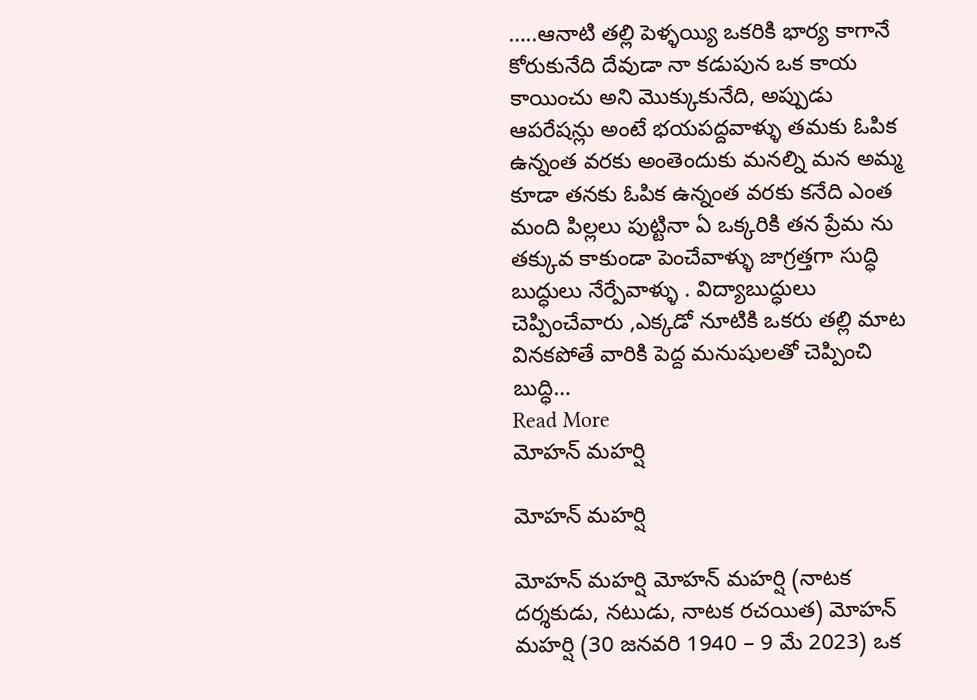…..ఆనాటి తల్లి పెళ్ళయ్యి ఒకరికి భార్య కాగానే కోరుకునేది దేవుడా నా కడుపున ఒక కాయ కాయించు అని మొక్కుకునేది, అప్పుడు ఆపరేషన్లు అంటే భయపద్దవాళ్ళు తమకు ఓపిక ఉన్నంత వరకు అంతెందుకు మనల్ని మన అమ్మ కూడా తనకు ఓపిక ఉన్నంత వరకు కనేది ఎంత మంది పిల్లలు పుట్టినా ఏ ఒక్కరికి తన ప్రేమ ను తక్కువ కాకుండా పెంచేవాళ్ళు జాగ్రత్తగా సుద్ధి బుద్ధులు నేర్పేవాళ్ళు . విద్యాబుద్ధులు చెప్పించేవారు ,ఎక్కడో నూటికి ఒకరు తల్లి మాట వినకపోతే వారికి పెద్ద మనుషులతో చెప్పించి బుద్ధి…
Read More
మోహన్ మహర్షి

మోహన్ మహర్షి

మోహన్ మహర్షి మోహన్ మహర్షి (నాటక దర్శకుడు, నటుడు, నాటక రచయిత) మోహన్ మహర్షి (30 జనవరి 1940 – 9 మే 2023) ఒక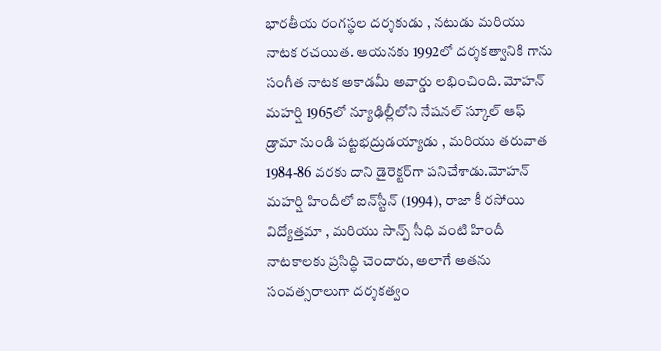భారతీయ రంగస్థల దర్శకుడు , నటుడు మరియు నాటక రచయిత. ఆయనకు 1992లో దర్శకత్వానికి గాను సంగీత నాటక అకాడమీ అవార్డు లభించింది. మోహన్ మహర్షి 1965లో న్యూఢిల్లీలోని నేషనల్ స్కూల్ ఆఫ్ డ్రామా నుండి పట్టభద్రుడయ్యాడు , మరియు తరువాత 1984-86 వరకు దాని డైరెక్టర్‌గా పనిచేశాడు.మోహన్ మహర్షి హిందీలో ఐన్‌స్టీన్ (1994), రాజా కీ రసోయి విద్యోత్తమా , మరియు సాన్ప్ సీధి వంటి హిందీ నాటకాలకు ప్రసిద్ధి చెందారు, అలాగే అతను సంవత్సరాలుగా దర్శకత్వం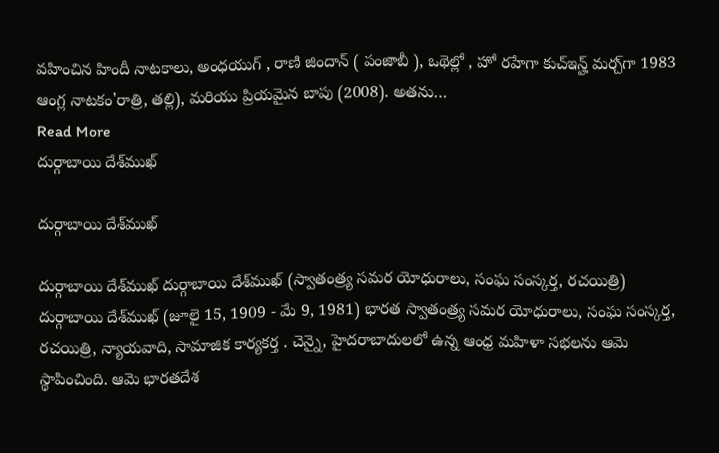వహించిన హిందీ నాటకాలు, అంధయుగ్ , రాణి జిందాన్ ( పంజాబీ ), ఒథెల్లో , హో రహేగా కుచ్‌ఇన్హ్ మర్చ్‌గా 1983 ఆంగ్ల నాటకం'రాత్రి, తల్లి), మరియు ప్రియమైన బాపు (2008). అతను…
Read More
దుర్గాబాయి దేశ్‌ముఖ్

దుర్గాబాయి దేశ్‌ముఖ్

దుర్గాబాయి దేశ్‌ముఖ్ దుర్గాబాయి దేశ్‌ముఖ్ (స్వాతంత్ర్య సమర యోధురాలు, సంఘ సంస్కర్త, రచయిత్రి) దుర్గాబాయి దేశ్‌ముఖ్ (జూలై 15, 1909 - మే 9, 1981) భారత స్వాతంత్ర్య సమర యోధురాలు, సంఘ సంస్కర్త, రచయిత్రి, న్యాయవాది, సామాజిక కార్యకర్త . చెన్నై, హైదరాబాదులలో ఉన్న ఆంధ్ర మహిళా సభలను ఆమె స్థాపించింది. ఆమె భారతదేశ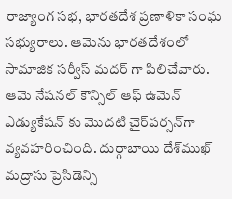రాజ్యాంగ సభ, భారతదేశ ప్రణాళికా సంఘ సభ్యురాలు. ఆమెను భారతదేశంలో సామాజిక సర్వీస్ మదర్ గా పిలిచేవారు. ఆమె నేషనల్ కౌన్సిల్ ఆఫ్ ఉమెన్ ఎడ్యుకేషన్ కు మొదటి చైర్‌పర్సన్‌గా వ్యవహరించింది. దుర్గాబాయి దేశ్‌ముఖ్ మద్రాసు ప్రెసిడెన్సి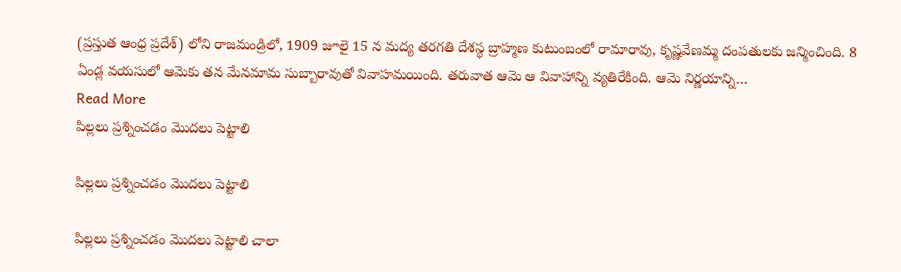(ప్రస్తుత ఆంధ్ర ప్రదేశ్) లోని రాజమండ్రిలో, 1909 జూలై 15 న మద్య తరగతి దేశస్థ బ్రాహ్మణ కుటుంబంలో రామారావు, కృష్ణవేణమ్మ దంపతులకు జన్మించింది. 8 ఏండ్ల వయసులో ఆమెకు తన మేనమామ సుబ్బారావుతో వివాహమయింది. తరువాత ఆమె ఆ వివాహాన్ని వ్యతిరేకింది. ఆమె నిర్ణయాన్ని…
Read More
పిల్లలు ప్రశ్నించడం మొదలు పెట్టాలి

పిల్లలు ప్రశ్నించడం మొదలు పెట్టాలి

పిల్లలు ప్రశ్నించడం మొదలు పెట్టాలి చాలా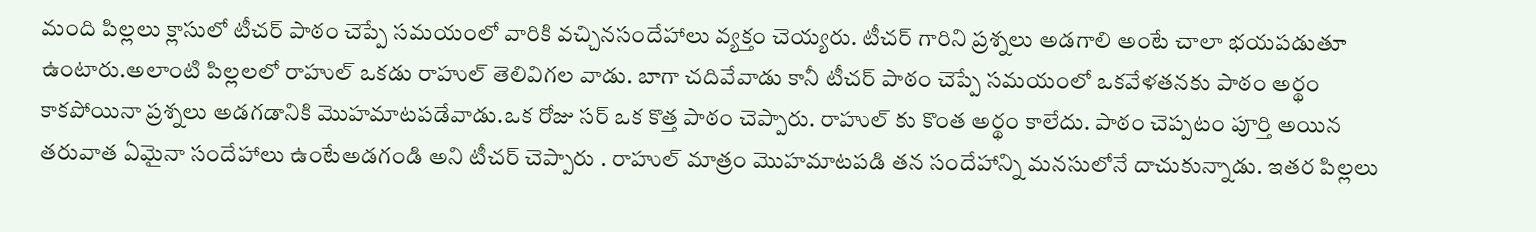మంది పిల్లలు క్లాసులో టీచర్ పాఠం చెప్పే సమయంలో వారికి వచ్చినసందేహాలు వ్యక్తం చెయ్యరు. టీచర్ గారిని ప్రశ్నలు అడగాలి అంటే చాలా భయపడుతూ ఉంటారు‌.అలాంటి పిల్లలలో రాహుల్ ఒకడు‌ ‌రాహుల్ తెలివిగల వాడు. బాగా చదివేవాడు కానీ టీచర్ పాఠం చెప్పే సమయంలో ఒకవేళతనకు పాఠం అర్థం కాకపోయినా ప్రశ్నలు అడగడానికి మొహమాటపడేవాడు.ఒక రోజు సర్ ఒక కొత్త పాఠం చెప్పారు. రాహుల్ కు కొంత అర్థం కాలేదు. పాఠం చెప్పటం పూర్తి అయిన తరువాత ఏమైనా సందేహాలు ఉంటేఅడగండి అని టీచర్ చెప్పారు . రాహుల్ మాత్రం మొహమాటపడి తన సందేహాన్ని మనసులోనే దాచుకున్నాడు. ఇతర పిల్లలు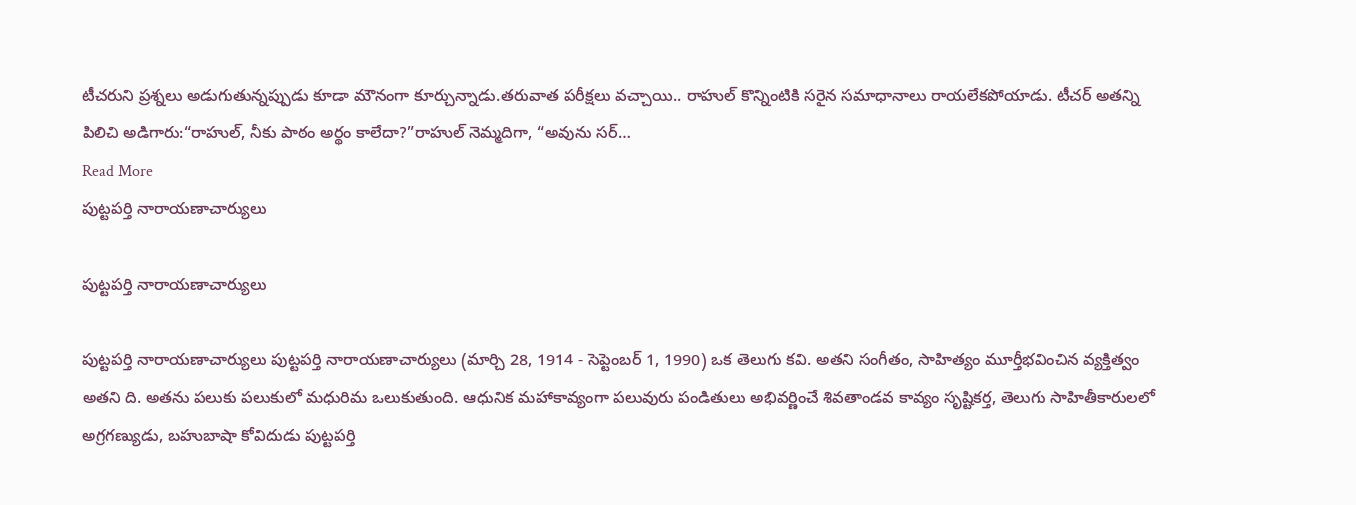టీచరుని ప్రశ్నలు అడుగుతున్నప్పుడు కూడా మౌనంగా కూర్చున్నాడు.తరువాత పరీక్షలు వచ్చాయి.. రాహుల్ కొన్నింటికి సరైన సమాధానాలు రాయలేకపోయాడు. టీచర్ అతన్ని పిలిచి అడిగారు:“రాహుల్, నీకు పాఠం అర్థం కాలేదా?”రాహుల్ నెమ్మదిగా, “అవును సర్…
Read More
పుట్టపర్తి నారాయణాచార్యులు

పుట్టపర్తి నారాయణాచార్యులు

పుట్టపర్తి నారాయణాచార్యులు పుట్టపర్తి నారాయణాచార్యులు (మార్చి 28, 1914 - సెప్టెంబర్ 1, 1990) ఒక తెలుగు కవి. అతని సంగీతం, సాహిత్యం మూర్తీభవించిన వ్యక్తిత్వం అతని ది. అతను పలుకు పలుకులో మధురిమ ఒలుకుతుంది. ఆధునిక మహాకావ్యంగా పలువురు పండితులు అభివర్ణించే శివతాండవ కావ్యం సృష్టికర్త, తెలుగు సాహితీకారులలో అగ్రగణ్యుడు, బహుబాషా కోవిదుడు పుట్టపర్తి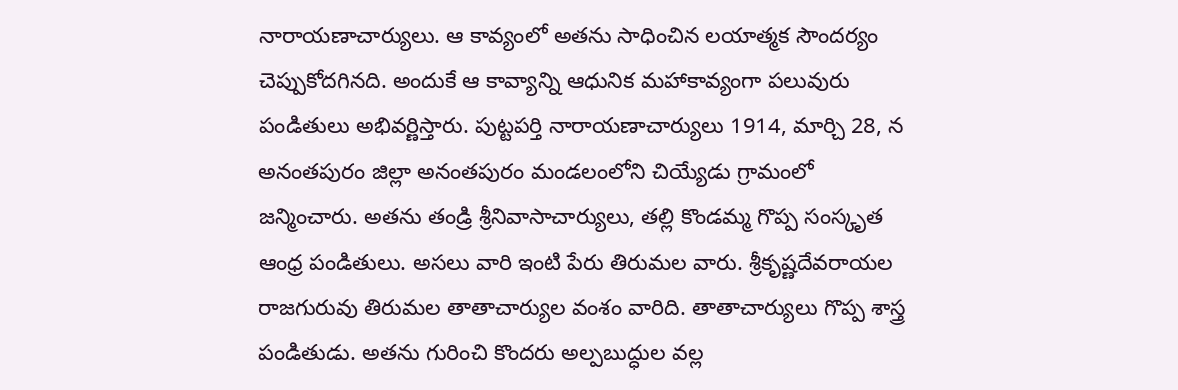నారాయణాచార్యులు. ఆ కావ్యంలో అతను సాధించిన లయాత్మక సౌందర్యం చెప్పుకోదగినది. అందుకే ఆ కావ్యాన్ని ఆధునిక మహాకావ్యంగా పలువురు పండితులు అభివర్ణిస్తారు. పుట్టపర్తి నారాయణాచార్యులు 1914, మార్చి 28, న అనంతపురం జిల్లా అనంతపురం మండలంలోని చియ్యేడు గ్రామంలో జన్మించారు. అతను తండ్రి శ్రీనివాసాచార్యులు, తల్లి కొండమ్మ గొప్ప సంస్కృత ఆంధ్ర పండితులు. అసలు వారి ఇంటి పేరు తిరుమల వారు. శ్రీకృష్ణదేవరాయల రాజగురువు తిరుమల తాతాచార్యుల వంశం వారిది. తాతాచార్యులు గొప్ప శాస్త్ర పండితుడు. అతను గురించి కొందరు అల్పబుద్ధుల వల్ల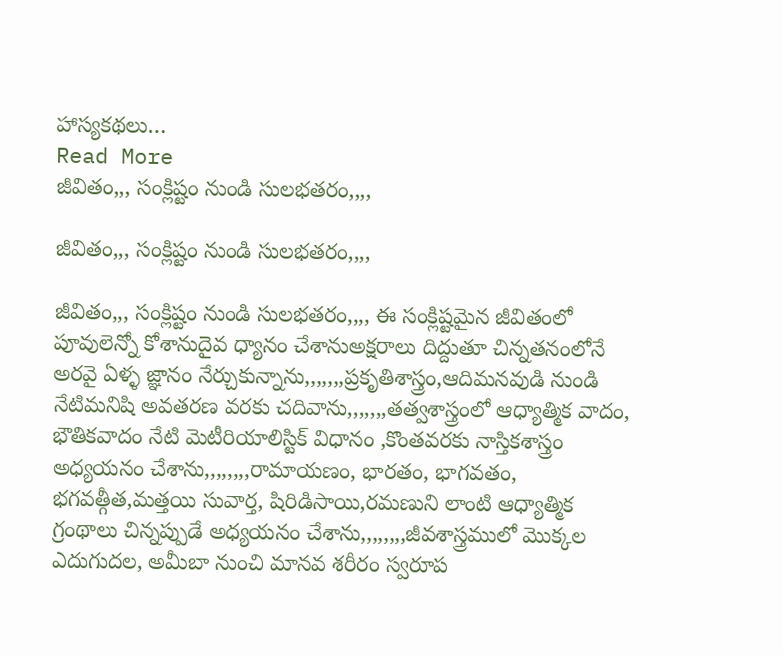హాస్యకథలు…
Read More
జీవితం,,, సంక్లిష్టం నుండి సులభతరం,,,,

జీవితం,,, సంక్లిష్టం నుండి సులభతరం,,,,

జీవితం,,, సంక్లిష్టం నుండి సులభతరం,,,, ఈ సంక్లిష్టమైన జీవితంలో పూవులెన్నో కోశానుదైవ ధ్యానం చేశానుఅక్షరాలు దిద్దుతూ చిన్నతనంలోనే అరవై ఏళ్ళ జ్ఞానం నేర్చుకున్నాను,,,,,,,ప్రకృతిశాస్త్రం,ఆదిమనవుడి నుండి నేటిమనిషి అవతరణ వరకు చదివాను,,,,,,,తత్వశాస్త్రంలో ఆధ్యాత్మిక వాదం, భౌతికవాదం నేటి మెటీరియాలిస్టిక్ విధానం ,కొంతవరకు నాస్తికశాస్త్రం అధ్యయనం చేశాను,,,,,,,,రామాయణం, భారతం, భాగవతం, భగవత్గీత,మత్తయి సువార్త, షిరిడిసాయి,రమణుని లాంటి ఆధ్యాత్మిక గ్రంథాలు చిన్నప్పుడే అధ్యయనం చేశాను,,,,,,,,జీవశాస్త్రములో మొక్కల ఎదుగుదల, అమీబా నుంచి మానవ శరీరం స్వరూప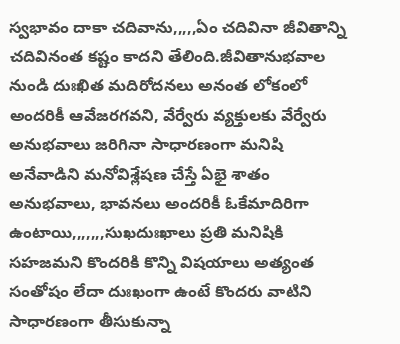స్వభావం దాకా చదివాను,,,,,ఏం చదివినా జీవితాన్ని చదివినంత కష్టం కాదని తేలింది.జీవితానుభవాల నుండి దుఃఖిత మదిరోదనలు అనంత లోకంలో అందరికీ ఆవేజరగవని, వేర్వేరు వ్యక్తులకు వేర్వేరు అనుభవాలు జరిగినా సాధారణంగా మనిషి అనేవాడిని మనోవిశ్లేషణ చేస్తే ఏభై శాతం అనుభవాలు, భావనలు అందరికీ ఓకేమాదిరిగా ఉంటాయి,,,,,,,సుఖదుఃఖాలు ప్రతి మనిషికి సహజమని కొందరికి కొన్ని విషయాలు అత్యంత సంతోషం లేదా దుఃఖంగా ఉంటే కొందరు వాటిని సాధారణంగా తీసుకున్నా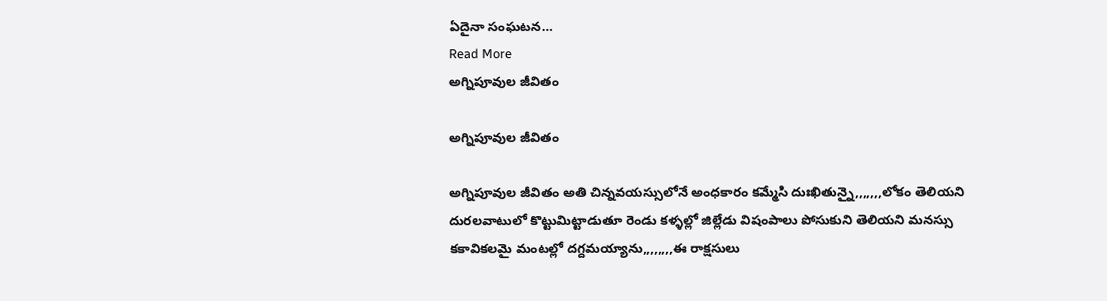ఏదైనా సంఘటన…
Read More
అగ్నిపూవుల జీవితం

అగ్నిపూవుల జీవితం

అగ్నిపూవుల జీవితం అతి చిన్నవయస్సులోనే అంధకారం కమ్మేసి దుఃఖితున్నై,,,,,,,లోకం తెలియని దురలవాటులో కొట్టుమిట్టాడుతూ రెండు కళ్ళల్లో జిల్లేడు విషంపాలు పోసుకుని తెలియని మనస్సు కకావికలమై మంటల్లో దగ్దమయ్యాను,,,,,,,,ఈ రాక్షసులు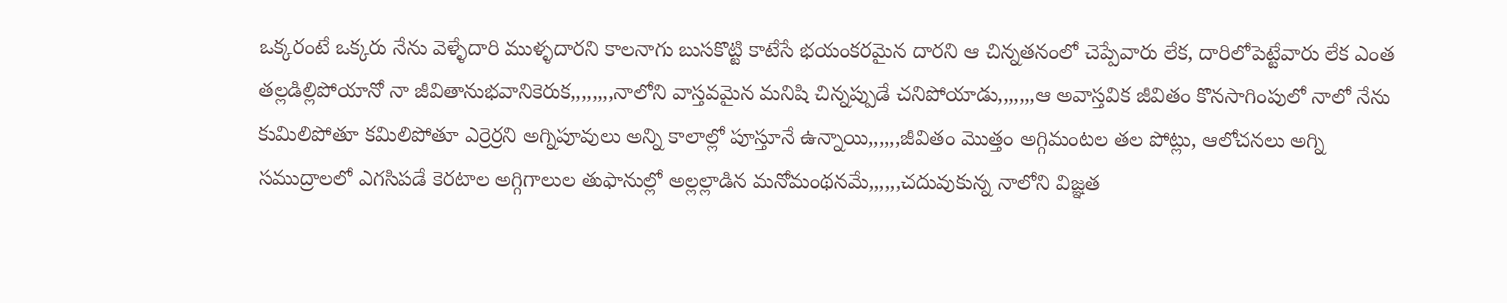ఒక్కరంటే ఒక్కరు నేను వెళ్ళేదారి ముళ్ళదారని కాలనాగు బుసకొట్టి కాటేసే భయంకరమైన దారని ఆ చిన్నతనంలో చెప్పేవారు లేక, దారిలోపెట్టేవారు లేక ఎంత తల్లడిల్లిపోయానో నా జీవితానుభవానికెరుక,,,,,,,,నాలోని వాస్తవమైన మనిషి చిన్నప్పుడే చనిపోయాడు,,,,,,,ఆ అవాస్తవిక జీవితం కొనసాగింపులో నాలో నేను కుమిలిపోతూ కమిలిపోతూ ఎర్రెర్రని అగ్నిపూవులు అన్ని కాలాల్లో పూస్తూనే ఉన్నాయి,,,,,,జీవితం మొత్తం అగ్గిమంటల తల పోట్లు, ఆలోచనలు అగ్ని సముద్రాలలో ఎగసిపడే కెరటాల అగ్గిగాలుల తుఫానుల్లో అల్లల్లాడిన మనోమంథనమే,,,,,,చదువుకున్న నాలోని విజ్ఞత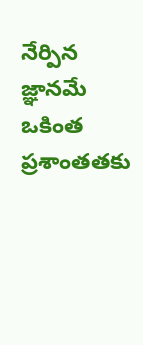నేర్పిన జ్ఞానమే ఒకింత ప్రశాంతతకు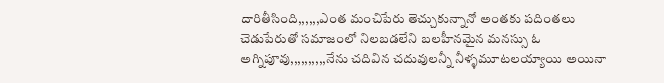దారితీసింది,,,,,,ఎంత మంచిపేరు తెచ్చుకున్నానో అంతకు పదింతలు చెడుపేరుతో సమాజంలో నిలబడలేని బలహీనమైన మనస్సు ఓ అగ్నిపూవు,,,,,,,,,,నేను చదివిన చదువులన్నీ నీళ్ళమూటలయ్యాయి అయినా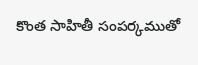కొంత సాహితీ సంపర్కముతో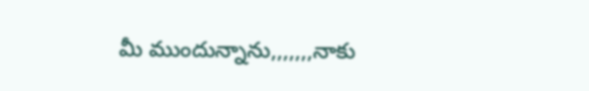మీ ముందున్నాను,,,,,,,నాకు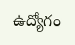ఉద్యోగం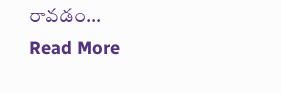రావడం…
Read More